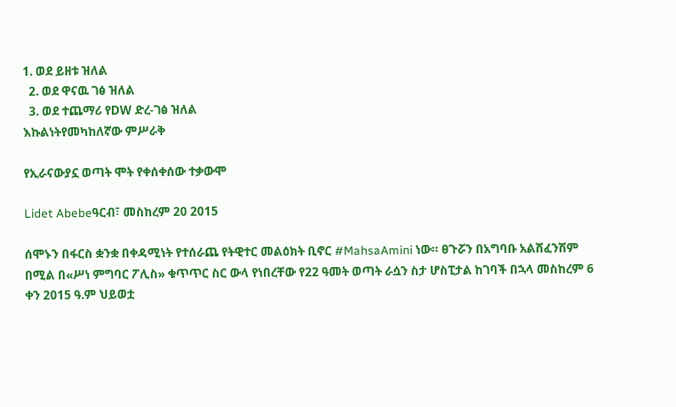1. ወደ ይዘቱ ዝለል
  2. ወደ ዋናዉ ገፅ ዝለል
  3. ወደ ተጨማሪ የDW ድረ-ገፅ ዝለል
እኩልነትየመካከለኛው ምሥራቅ

የኢራናውያኗ ወጣት ሞት የቀሰቀሰው ተቃውሞ

Lidet Abebeዓርብ፣ መስከረም 20 2015

ሰሞኑን በፋርስ ቋንቋ በቀዳሚነት የተሰራጨ የትዊተር መልዕክት ቢኖር #MahsaAmini ነው። ፀጉሯን በአግባቡ አልሸፈንሽም በሚል በ«ሥነ ምግባር ፖሊስ» ቁጥጥር ስር ውላ የነበረቸው የ22 ዓመት ወጣት ራሷን ስታ ሆስፒታል ከገባች በኋላ መስከረም 6 ቀን 2015 ዓ.ም ህይወቷ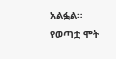አልፏል። የወጣቷ ሞት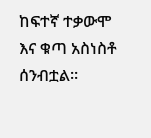ከፍተኛ ተቃውሞ እና ቁጣ አስነስቶ ሰንብቷል።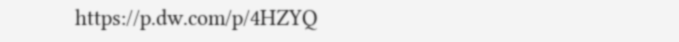https://p.dw.com/p/4HZYQ